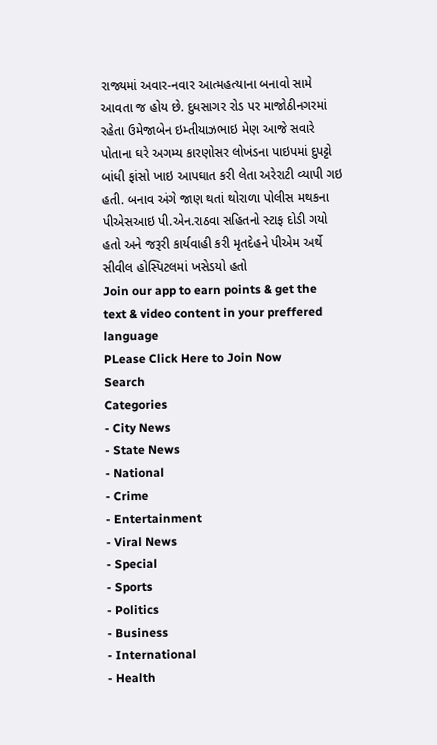રાજ્યમાં અવાર-નવાર આત્મહત્યાના બનાવો સામે આવતા જ હોય છે. દુધસાગર રોડ પર માજોઠીનગરમાં રહેતા ઉમેજાબેન ઇમ્તીયાઝભાઇ મેણ આજે સવારે પોતાના ઘરે અગમ્ય કારણોસર લોખંડના પાઇપમાં દુપટ્ટો બાંધી ફાંસો ખાઇ આપઘાત કરી લેતા અરેરાટી વ્યાપી ગઇ હતી. બનાવ અંગે જાણ થતાં થોરાળા પોલીસ મથકના પીએસઆઇ પી.એન.રાઠવા સહિતનો સ્ટાફ દોડી ગયો હતો અને જરૂરી કાર્યવાહી કરી મૃતદેહને પીએમ અર્થે સીવીલ હોસ્પિટલમાં ખસેડયો હતો
Join our app to earn points & get the text & video content in your preffered language
PLease Click Here to Join Now
Search
Categories
- City News
- State News
- National
- Crime
- Entertainment
- Viral News
- Special
- Sports
- Politics
- Business
- International
- Health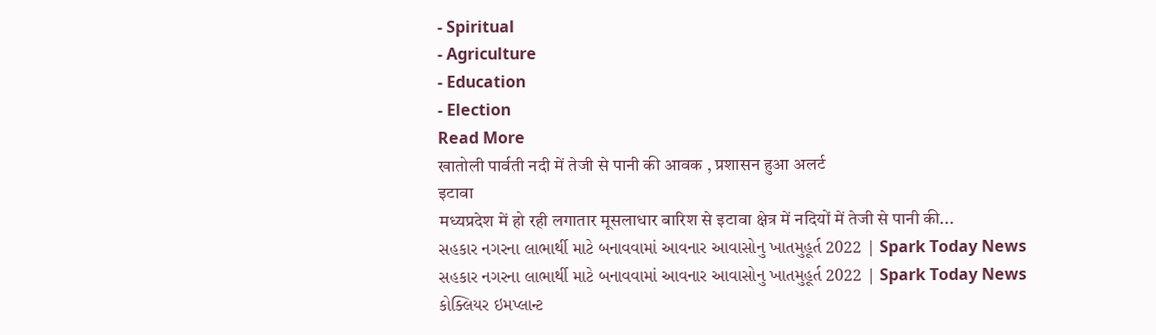- Spiritual
- Agriculture
- Education
- Election
Read More
खातोली पार्वती नदी में तेजी से पानी की आवक , प्रशासन हुआ अलर्ट
इटावा
मध्यप्रदेश में हो रही लगातार मूसलाधार बारिश से इटावा क्षेत्र में नदियों में तेजी से पानी की...
સહકાર નગરના લાભાર્થી માટે બનાવવામાં આવનાર આવાસોનુ ખાતમુહૂર્ત 2022 | Spark Today News
સહકાર નગરના લાભાર્થી માટે બનાવવામાં આવનાર આવાસોનુ ખાતમુહૂર્ત 2022 | Spark Today News
કોક્લિયર ઇમપ્લાન્ટ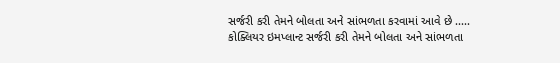સર્જરી કરી તેમને બોલતા અને સાંભળતા કરવામાં આવે છે .....
કોક્લિયર ઇમપ્લાન્ટ સર્જરી કરી તેમને બોલતા અને સાંભળતા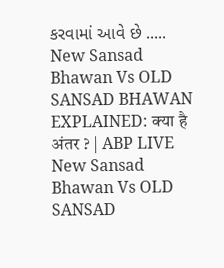કરવામાં આવે છે .....
New Sansad Bhawan Vs OLD SANSAD BHAWAN EXPLAINED: क्या है अंतर ? | ABP LIVE
New Sansad Bhawan Vs OLD SANSAD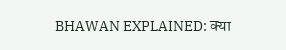BHAWAN EXPLAINED: क्या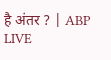है अंतर ? | ABP LIVE